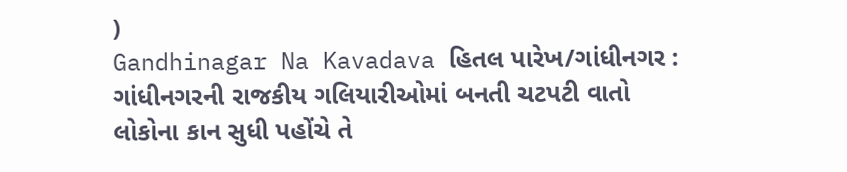)
Gandhinagar Na Kavadava હિતલ પારેખ/ગાંધીનગર : ગાંધીનગરની રાજકીય ગલિયારીઓમાં બનતી ચટપટી વાતો લોકોના કાન સુધી પહોંચે તે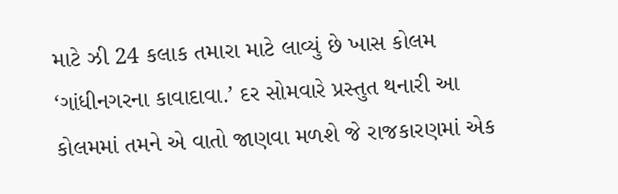માટે ઝી 24 કલાક તમારા માટે લાવ્યું છે ખાસ કોલમ ‘ગાંધીનગરના કાવાદાવા.’ દર સોમવારે પ્રસ્તુત થનારી આ કોલમમાં તમને એ વાતો જાણવા મળશે જે રાજકારણમાં એક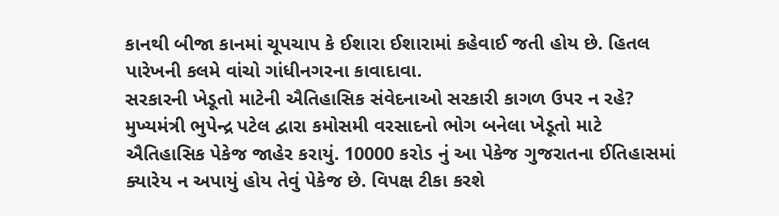કાનથી બીજા કાનમાં ચૂપચાપ કે ઈશારા ઈશારામાં કહેવાઈ જતી હોય છે. હિતલ પારેખની કલમે વાંચો ગાંધીનગરના કાવાદાવા.
સરકારની ખેડૂતો માટેની ઐતિહાસિક સંવેદનાઓ સરકારી કાગળ ઉપર ન રહે?
મુખ્યમંત્રી ભુપેન્દ્ર પટેલ દ્વારા કમોસમી વરસાદનો ભોગ બનેલા ખેડૂતો માટે ઐતિહાસિક પેકેજ જાહેર કરાયું. 10000 કરોડ નું આ પેકેજ ગુજરાતના ઈતિહાસમાં ક્યારેય ન અપાયું હોય તેવું પેકેજ છે. વિપક્ષ ટીકા કરશે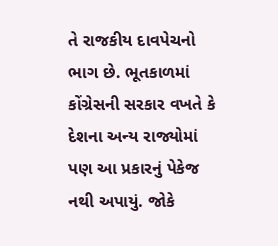તે રાજકીય દાવપેચનો ભાગ છે. ભૂતકાળમાં કોંગ્રેસની સરકાર વખતે કે દેશના અન્ય રાજ્યોમાં પણ આ પ્રકારનું પેકેજ નથી અપાયું. જોકે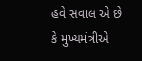હવે સવાલ એ છે કે મુખ્યમંત્રીએ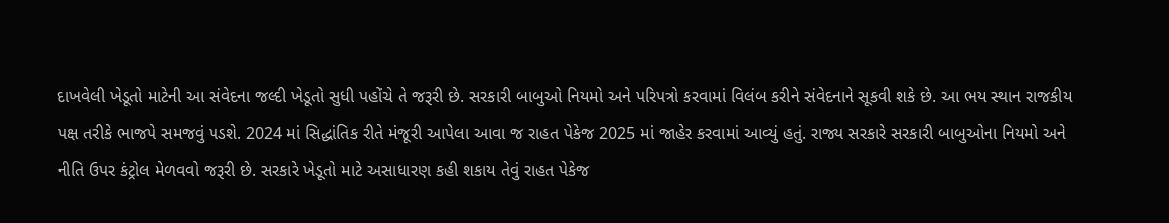દાખવેલી ખેડૂતો માટેની આ સંવેદના જલ્દી ખેડૂતો સુધી પહોંચે તે જરૂરી છે. સરકારી બાબુઓ નિયમો અને પરિપત્રો કરવામાં વિલંબ કરીને સંવેદનાને સૂકવી શકે છે. આ ભય સ્થાન રાજકીય પક્ષ તરીકે ભાજપે સમજવું પડશે. 2024 માં સિદ્ધાંતિક રીતે મંજૂરી આપેલા આવા જ રાહત પેકેજ 2025 માં જાહેર કરવામાં આવ્યું હતું. રાજ્ય સરકારે સરકારી બાબુઓના નિયમો અને નીતિ ઉપર કંટ્રોલ મેળવવો જરૂરી છે. સરકારે ખેડૂતો માટે અસાધારણ કહી શકાય તેવું રાહત પેકેજ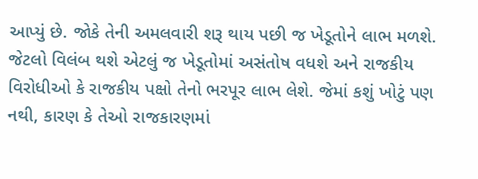આપ્યું છે. જોકે તેની અમલવારી શરૂ થાય પછી જ ખેડૂતોને લાભ મળશે. જેટલો વિલંબ થશે એટલું જ ખેડૂતોમાં અસંતોષ વધશે અને રાજકીય વિરોધીઓ કે રાજકીય પક્ષો તેનો ભરપૂર લાભ લેશે. જેમાં કશું ખોટું પણ નથી, કારણ કે તેઓ રાજકારણમાં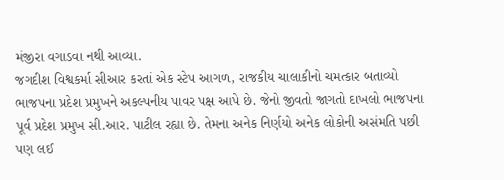મંજીરા વગાડવા નથી આવ્યા.
જગદીશ વિશ્વકર્મા સીઆર કરતાં એક સ્ટેપ આગળ, રાજકીય ચાલાકીનો ચમત્કાર બતાવ્યો
ભાજપના પ્રદેશ પ્રમુખને અકલ્પનીય પાવર પક્ષ આપે છે. જેનો જીવતો જાગતો દાખલો ભાજપના પૂર્વ પ્રદેશ પ્રમુખ સી.આર. પાટીલ રહ્યા છે. તેમના અનેક નિર્ણયો અનેક લોકોની અસંમતિ પછી પણ લઈ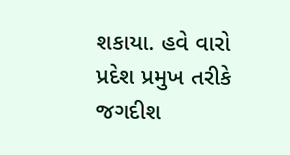શકાયા. હવે વારો પ્રદેશ પ્રમુખ તરીકે જગદીશ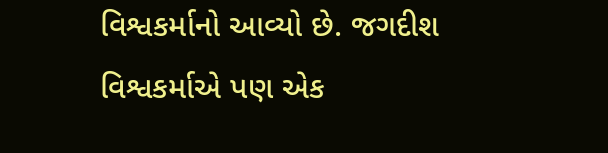વિશ્વકર્માનો આવ્યો છે. જગદીશ વિશ્વકર્માએ પણ એક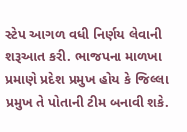સ્ટેપ આગળ વધી નિર્ણય લેવાની શરૂઆત કરી. ભાજપના માળખા પ્રમાણે પ્રદેશ પ્રમુખ હોય કે જિલ્લા પ્રમુખ તે પોતાની ટીમ બનાવી શકે.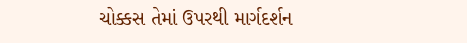ચોક્કસ તેમાં ઉપરથી માર્ગદર્શન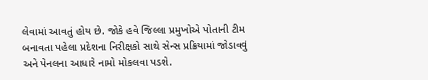લેવામાં આવતું હોય છે. જોકે હવે જિલ્લા પ્રમુખોએ પોતાની ટીમ બનાવતા પહેલા પ્રદેશના નિરીક્ષકો સાથે સેન્સ પ્રક્રિયામાં જોડાવવું અને પેનલના આધારે નામો મોકલવા પડશે.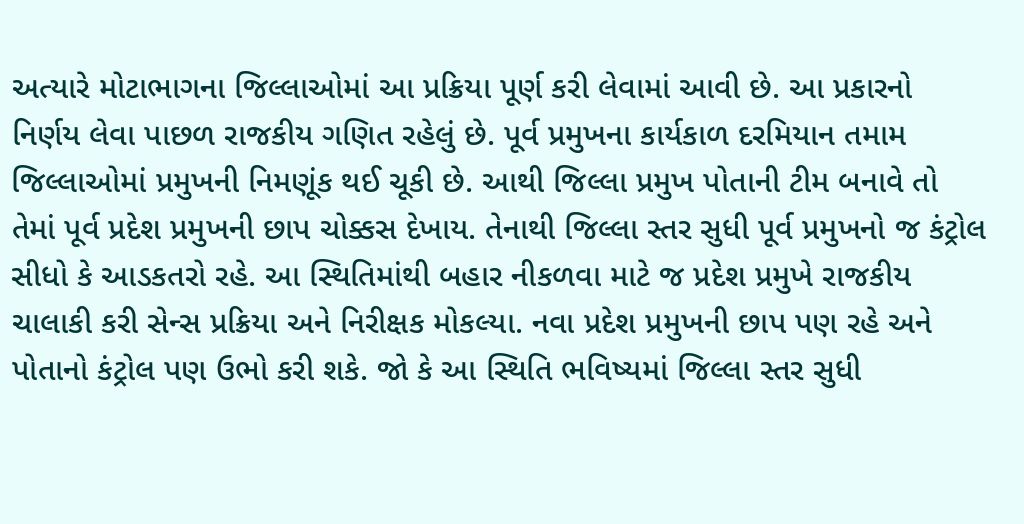અત્યારે મોટાભાગના જિલ્લાઓમાં આ પ્રક્રિયા પૂર્ણ કરી લેવામાં આવી છે. આ પ્રકારનો નિર્ણય લેવા પાછળ રાજકીય ગણિત રહેલું છે. પૂર્વ પ્રમુખના કાર્યકાળ દરમિયાન તમામ જિલ્લાઓમાં પ્રમુખની નિમણૂંક થઈ ચૂકી છે. આથી જિલ્લા પ્રમુખ પોતાની ટીમ બનાવે તો તેમાં પૂર્વ પ્રદેશ પ્રમુખની છાપ ચોક્કસ દેખાય. તેનાથી જિલ્લા સ્તર સુધી પૂર્વ પ્રમુખનો જ કંટ્રોલ સીધો કે આડકતરો રહે. આ સ્થિતિમાંથી બહાર નીકળવા માટે જ પ્રદેશ પ્રમુખે રાજકીય ચાલાકી કરી સેન્સ પ્રક્રિયા અને નિરીક્ષક મોકલ્યા. નવા પ્રદેશ પ્રમુખની છાપ પણ રહે અને પોતાનો કંટ્રોલ પણ ઉભો કરી શકે. જો કે આ સ્થિતિ ભવિષ્યમાં જિલ્લા સ્તર સુધી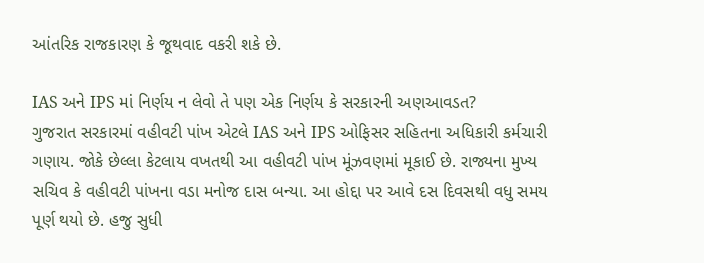આંતરિક રાજકારણ કે જૂથવાદ વકરી શકે છે.

IAS અને IPS માં નિર્ણય ન લેવો તે પણ એક નિર્ણય કે સરકારની અણઆવડત?
ગુજરાત સરકારમાં વહીવટી પાંખ એટલે IAS અને IPS ઓફિસર સહિતના અધિકારી કર્મચારી ગણાય. જોકે છેલ્લા કેટલાય વખતથી આ વહીવટી પાંખ મૂંઝવણમાં મૂકાઈ છે. રાજ્યના મુખ્ય સચિવ કે વહીવટી પાંખના વડા મનોજ દાસ બન્યા. આ હોદ્દા પર આવે દસ દિવસથી વધુ સમય પૂર્ણ થયો છે. હજુ સુધી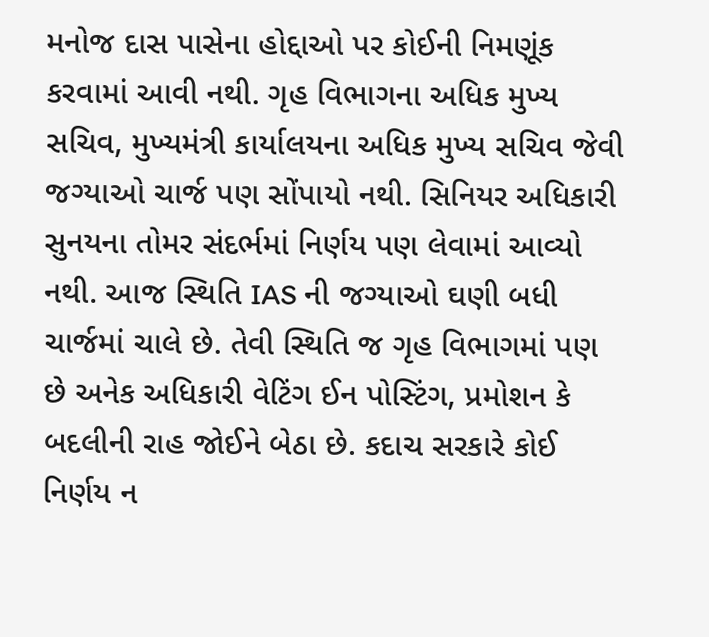મનોજ દાસ પાસેના હોદ્દાઓ પર કોઈની નિમણૂંક કરવામાં આવી નથી. ગૃહ વિભાગના અધિક મુખ્ય સચિવ, મુખ્યમંત્રી કાર્યાલયના અધિક મુખ્ય સચિવ જેવી જગ્યાઓ ચાર્જ પણ સોંપાયો નથી. સિનિયર અધિકારી સુનયના તોમર સંદર્ભમાં નિર્ણય પણ લેવામાં આવ્યો નથી. આજ સ્થિતિ IAS ની જગ્યાઓ ઘણી બધી ચાર્જમાં ચાલે છે. તેવી સ્થિતિ જ ગૃહ વિભાગમાં પણ છે અનેક અધિકારી વેટિંગ ઈન પોસ્ટિંગ, પ્રમોશન કે બદલીની રાહ જોઈને બેઠા છે. કદાચ સરકારે કોઈ નિર્ણય ન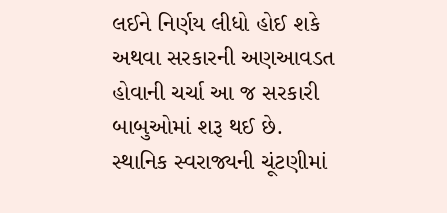લઈને નિર્ણય લીધો હોઈ શકે અથવા સરકારની અણઆવડત હોવાની ચર્ચા આ જ સરકારી બાબુઓમાં શરૂ થઈ છે.
સ્થાનિક સ્વરાજ્યની ચૂંટણીમાં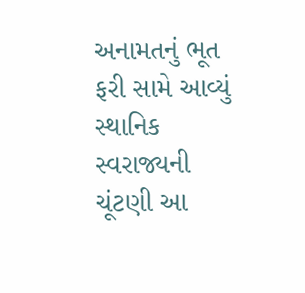અનામતનું ભૂત ફરી સામે આવ્યું
સ્થાનિક સ્વરાજ્યની ચૂંટણી આ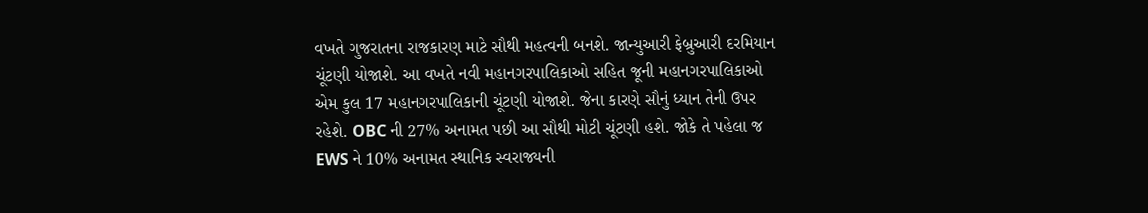વખતે ગુજરાતના રાજકારણ માટે સૌથી મહત્વની બનશે. જાન્યુઆરી ફેબ્રુઆરી દરમિયાન ચૂંટણી યોજાશે. આ વખતે નવી મહાનગરપાલિકાઓ સહિત જૂની મહાનગરપાલિકાઓ એમ કુલ 17 મહાનગરપાલિકાની ચૂંટણી યોજાશે. જેના કારણે સૌનું ધ્યાન તેની ઉપર રહેશે. OBC ની 27% અનામત પછી આ સૌથી મોટી ચૂંટણી હશે. જોકે તે પહેલા જ EWS ને 10% અનામત સ્થાનિક સ્વરાજ્યની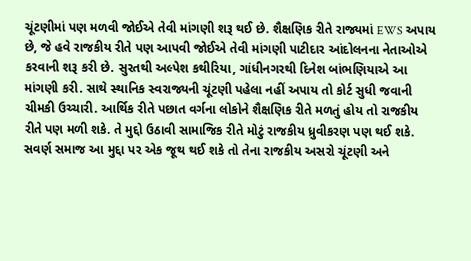ચૂંટણીમાં પણ મળવી જોઈએ તેવી માંગણી શરૂ થઈ છે. શૈક્ષણિક રીતે રાજ્યમાં EWS અપાય છે, જે હવે રાજકીય રીતે પણ આપવી જોઈએ તેવી માંગણી પાટીદાર આંદોલનના નેતાઓએ કરવાની શરૂ કરી છે. સુરતથી અલ્પેશ કથીરિયા, ગાંધીનગરથી દિનેશ બાંભણિયાએ આ માંગણી કરી. સાથે સ્થાનિક સ્વરાજ્યની ચૂંટણી પહેલા નહીં અપાય તો કોર્ટ સુધી જવાની ચીમકી ઉચ્ચારી. આર્થિક રીતે પછાત વર્ગના લોકોને શૈક્ષણિક રીતે મળતું હોય તો રાજકીય રીતે પણ મળી શકે. તે મુદ્દો ઉઠાવી સામાજિક રીતે મોટું રાજકીય ધ્રુવીકરણ પણ થઈ શકે. સવર્ણ સમાજ આ મુદ્દા પર એક જૂથ થઈ શકે તો તેના રાજકીય અસરો ચૂંટણી અને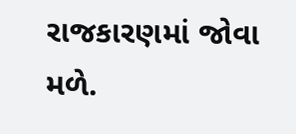રાજકારણમાં જોવા મળે.